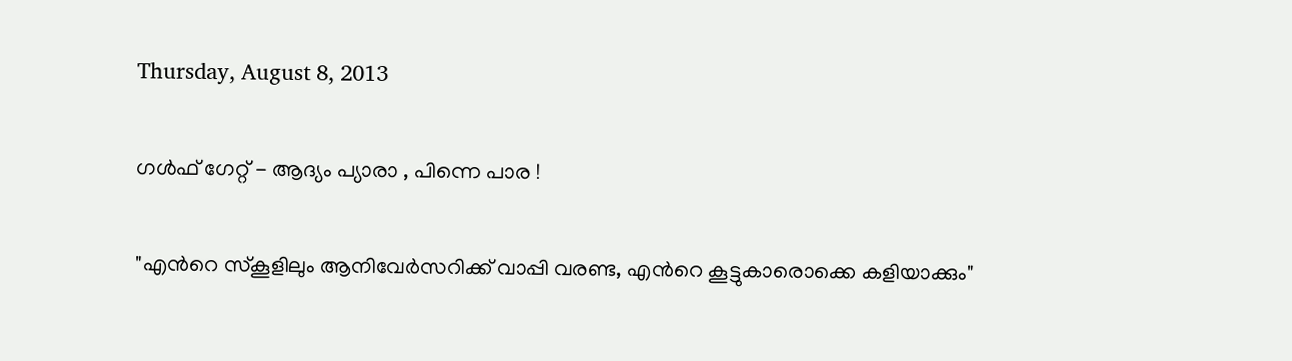Thursday, August 8, 2013

ഗള്‍ഫ് ഗേറ്റ് - ആദ്യം പ്യാരാ , പിന്നെ പാര !

"എന്‍റെ സ്കൂളിലും ആനിവേര്‍സറിക്ക് വാപ്പി വരണ്ട, എന്‍റെ കൂട്ടുകാരൊക്കെ കളിയാക്കും"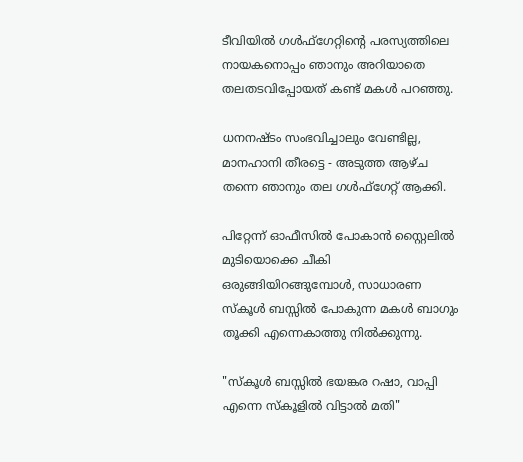ടീവിയില്‍ ഗള്‍ഫ്ഗേറ്റിന്‍റെ പരസ്യത്തിലെ നായകനൊപ്പം ഞാനും അറിയാതെ തലതടവിപ്പോയത് കണ്ട് മകള്‍ പറഞ്ഞു.

ധനനഷ്ടം സംഭവിച്ചാലും വേണ്ടില്ല, മാനഹാനി തീരട്ടെ - അടുത്ത ആഴ്ച തന്നെ ഞാനും തല ഗള്‍ഫ്ഗേറ്റ് ആക്കി.

പിറ്റേന്ന് ഓഫീസില്‍ പോകാന്‍ സ്റ്റൈലില്‍ മുടിയൊക്കെ ചീകി ഒരുങ്ങിയിറങ്ങുമ്പോള്‍, സാധാരണ സ്കൂള്‍ ബസ്സില്‍ പോകുന്ന മകള്‍ ബാഗും തൂക്കി എന്നെകാത്തു നില്‍ക്കുന്നു.

"സ്കൂള്‍ ബസ്സില്‍ ഭയങ്കര റഷാ, വാപ്പി എന്നെ സ്കൂളില്‍ വിട്ടാല്‍ മതി"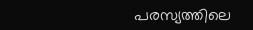പരസ്യത്തിലെ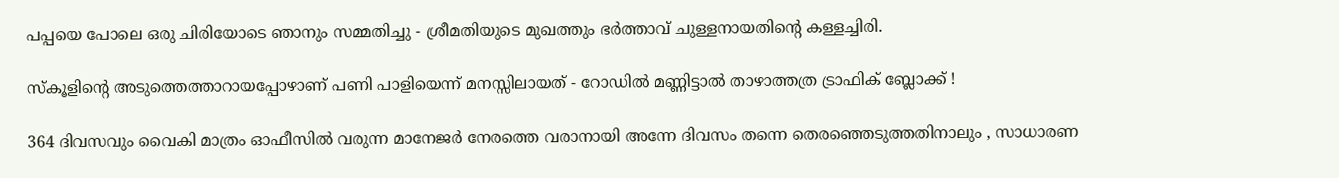പപ്പയെ പോലെ ഒരു ചിരിയോടെ ഞാനും സമ്മതിച്ചു - ശ്രീമതിയുടെ മുഖത്തും ഭര്‍ത്താവ് ചുള്ളനായതിന്‍റെ കള്ളച്ചിരി.

സ്കൂളിന്‍റെ അടുത്തെത്താറായപ്പോഴാണ് പണി പാളിയെന്ന് മനസ്സിലായത്‌ - റോഡില്‍ മണ്ണിട്ടാല്‍ താഴാത്തത്ര ട്രാഫിക് ബ്ലോക്ക് !

364 ദിവസവും വൈകി മാത്രം ഓഫീസില്‍ വരുന്ന മാനേജര്‍ നേരത്തെ വരാനായി അന്നേ ദിവസം തന്നെ തെരഞ്ഞെടുത്തതിനാലും , സാധാരണ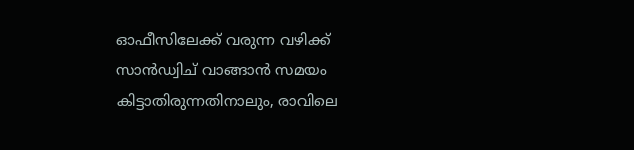ഓഫീസിലേക്ക് വരുന്ന വഴിക്ക് സാന്‍ഡ്വിച് വാങ്ങാന്‍ സമയം കിട്ടാതിരുന്നതിനാലും, രാവിലെ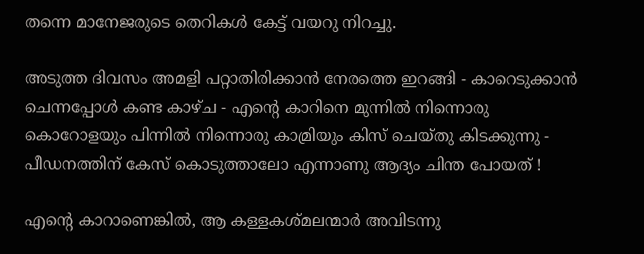തന്നെ മാനേജരുടെ തെറികള്‍ കേട്ട് വയറു നിറച്ചു.

അടുത്ത ദിവസം അമളി പറ്റാതിരിക്കാന്‍ നേരത്തെ ഇറങ്ങി - കാറെടുക്കാന്‍ ചെന്നപ്പോള്‍ കണ്ട കാഴ്ച - എന്‍റെ കാറിനെ മുന്നില്‍ നിന്നൊരു കൊറോളയും പിന്നില്‍ നിന്നൊരു കാമ്രിയും കിസ് ചെയ്തു കിടക്കുന്നു - പീഡനത്തിന് കേസ് കൊടുത്താലോ എന്നാണു ആദ്യം ചിന്ത പോയത് !

എന്‍റെ കാറാണെങ്കില്‍, ആ കള്ളകശ്മലന്മാര്‍ അവിടന്നു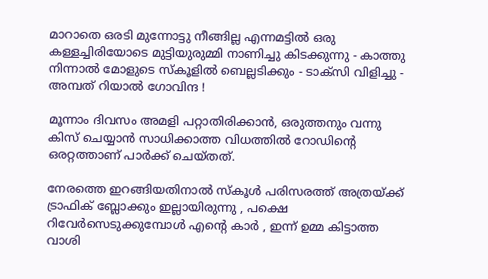മാറാതെ ഒരടി മുന്നോട്ടു നീങ്ങില്ല എന്നമട്ടില്‍ ഒരു കള്ളച്ചിരിയോടെ മുട്ടിയുരുമ്മി നാണിച്ചു കിടക്കുന്നു - കാത്തു നിന്നാല്‍ മോളുടെ സ്കൂളില്‍ ബെല്ലടിക്കും - ടാക്സി വിളിച്ചു - അമ്പത് റിയാല്‍ ഗോവിന്ദ !

മൂന്നാം ദിവസം അമളി പറ്റാതിരിക്കാന്‍, ഒരുത്തനും വന്നു കിസ് ചെയ്യാന്‍ സാധിക്കാത്ത വിധത്തില്‍ റോഡിന്‍റെ ഒരറ്റത്താണ് പാര്‍ക്ക് ചെയ്തത്.

നേരത്തെ ഇറങ്ങിയതിനാല്‍ സ്കൂള്‍ പരിസരത്ത് അത്രയ്ക്ക് ട്രാഫിക് ബ്ലോക്കും ഇല്ലായിരുന്നു , പക്ഷെ റിവേര്‍സെടുക്കുമ്പോള്‍ എന്‍റെ കാര്‍ , ഇന്ന് ഉമ്മ കിട്ടാത്ത വാശി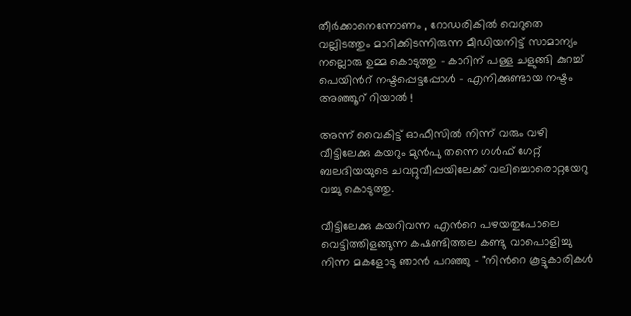തീര്‍ക്കാനെന്നോണം , റോഡരികില്‍ വെറുതെ വല്ലിടത്തും മാറിക്കിടന്നിരുന്ന മീഡിയനിട്ട് സാമാന്യം നല്ലൊരു ഉമ്മ കൊടുത്തു - കാറിന് പള്ള ചളുങ്ങി കുറച്ച് പെയിന്‍റ് നഷ്ടപ്പെട്ടപ്പോള്‍ - എനിക്കുണ്ടായ നഷ്ടം അഞ്ഞൂറ് റിയാല്‍ !

അന്ന് വൈകിട്ട് ഓഫീസില്‍ നിന്ന് വരും വഴി വീട്ടിലേക്കു കയറും മുന്‍പു തന്നെ ഗള്‍ഫ് ഗേറ്റ് ബലദിയയുടെ ചവറ്റുവീപ്പയിലേക്ക് വലിച്ചൊരൊറ്റയേറു വച്ചു കൊടുത്തു.

വീട്ടിലേക്കു കയറിവന്ന എന്‍റെ പഴയതുപോലെ വെട്ടിത്തിളങ്ങുന്ന കഷണ്ടിത്തല കണ്ടു വാപൊളിച്ചു നിന്ന മകളോടു ഞാന്‍ പറഞ്ഞു - "നിന്‍റെ കൂട്ടുകാരികള്‍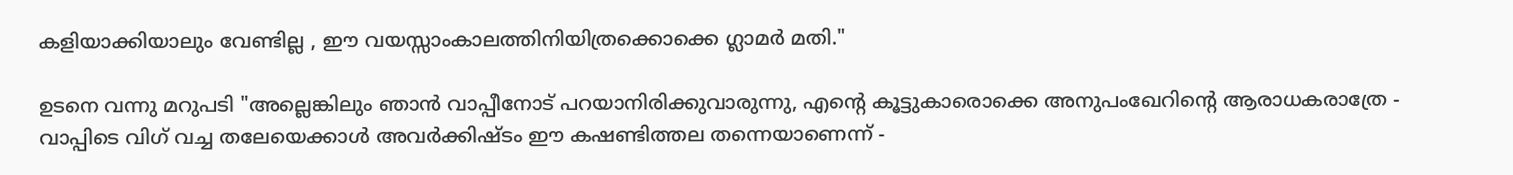കളിയാക്കിയാലും വേണ്ടില്ല , ഈ വയസ്സാംകാലത്തിനിയിത്രക്കൊക്കെ ഗ്ലാമര്‍ മതി."

ഉടനെ വന്നു മറുപടി "അല്ലെങ്കിലും ഞാന്‍ വാപ്പീനോട് പറയാനിരിക്കുവാരുന്നു, എന്‍റെ കൂട്ടുകാരൊക്കെ അനുപംഖേറിന്‍റെ ആരാധകരാത്രേ - വാപ്പിടെ വിഗ് വച്ച തലേയെക്കാള്‍ അവര്‍ക്കിഷ്ടം ഈ കഷണ്ടിത്തല തന്നെയാണെന്ന് -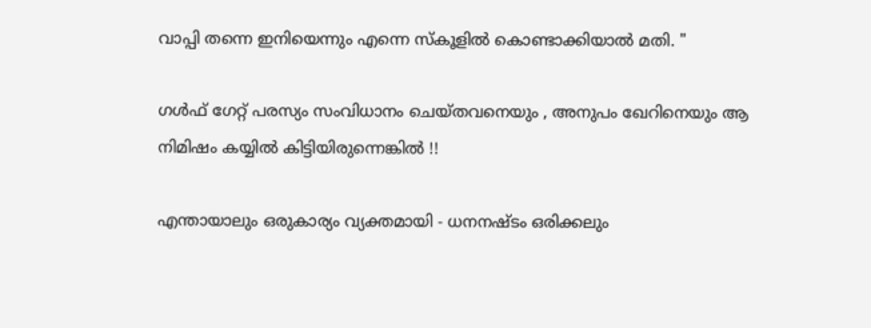വാപ്പി തന്നെ ഇനിയെന്നും എന്നെ സ്കൂളില്‍ കൊണ്ടാക്കിയാല്‍ മതി. "

ഗള്‍ഫ് ഗേറ്റ് പരസ്യം സംവിധാനം ചെയ്തവനെയും , അനുപം ഖേറിനെയും ആ നിമിഷം കയ്യില്‍ കിട്ടിയിരുന്നെങ്കില്‍ !!

എന്തായാലും ഒരുകാര്യം വ്യക്തമായി - ധനനഷ്ടം ഒരിക്കലും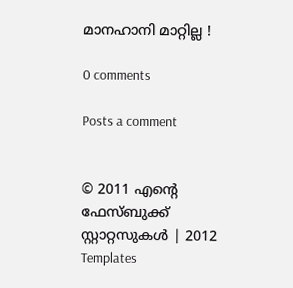മാനഹാനി മാറ്റില്ല !

0 comments

Posts a comment


© 2011 എന്‍റെ ഫേസ്ബുക്ക് സ്റ്റാറ്റസുകള്‍ | 2012 Templates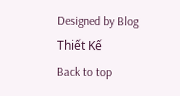Designed by Blog Thiết Kế
Back to top